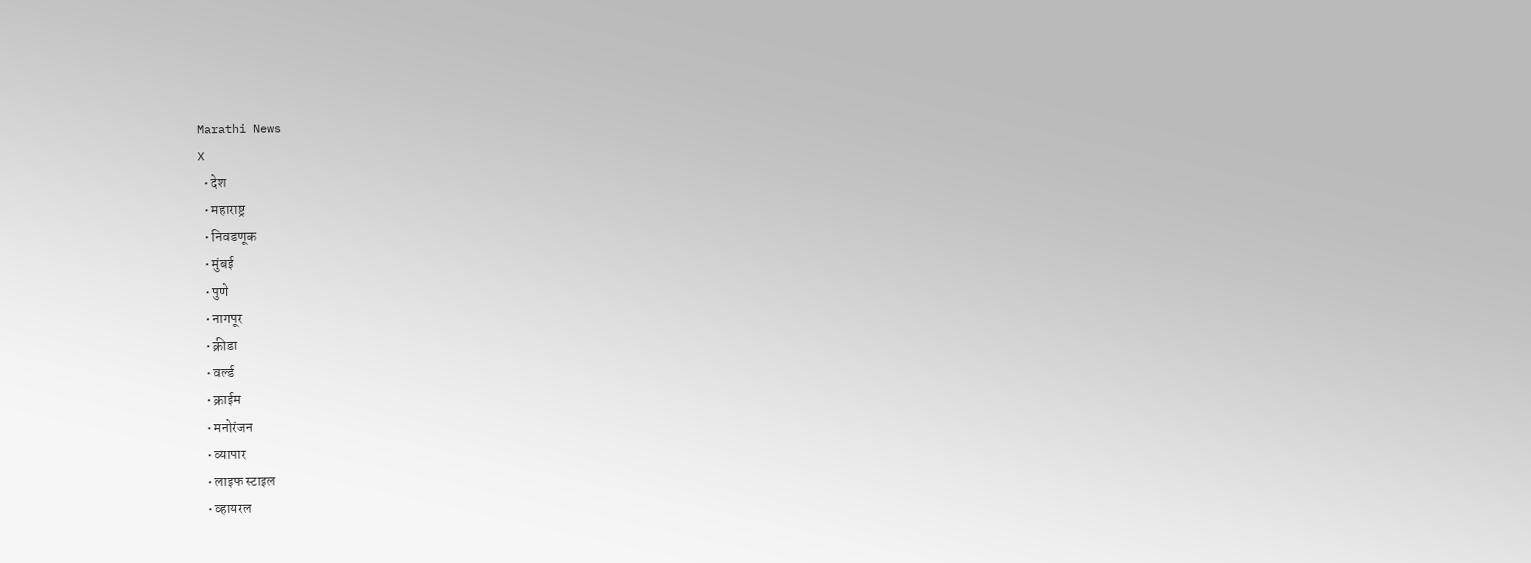Marathi News
X
  • देश
  • महाराष्ट्र
  • निवडणूक
  • मुंबई
  • पुणे
  • नागपूर
  • क्रीडा
  • वर्ल्ड
  • क्राईम
  • मनोरंजन
  • व्यापार
  • लाइफ स्टाइल
  • व्हायरल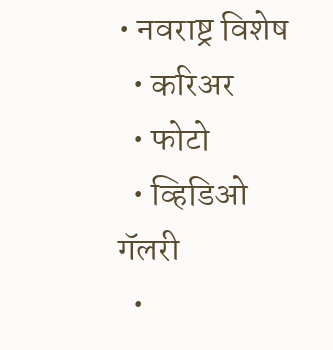• नवराष्ट्र विशेष
  • करिअर
  • फोटो
  • व्हिडिओ गॅलरी
  •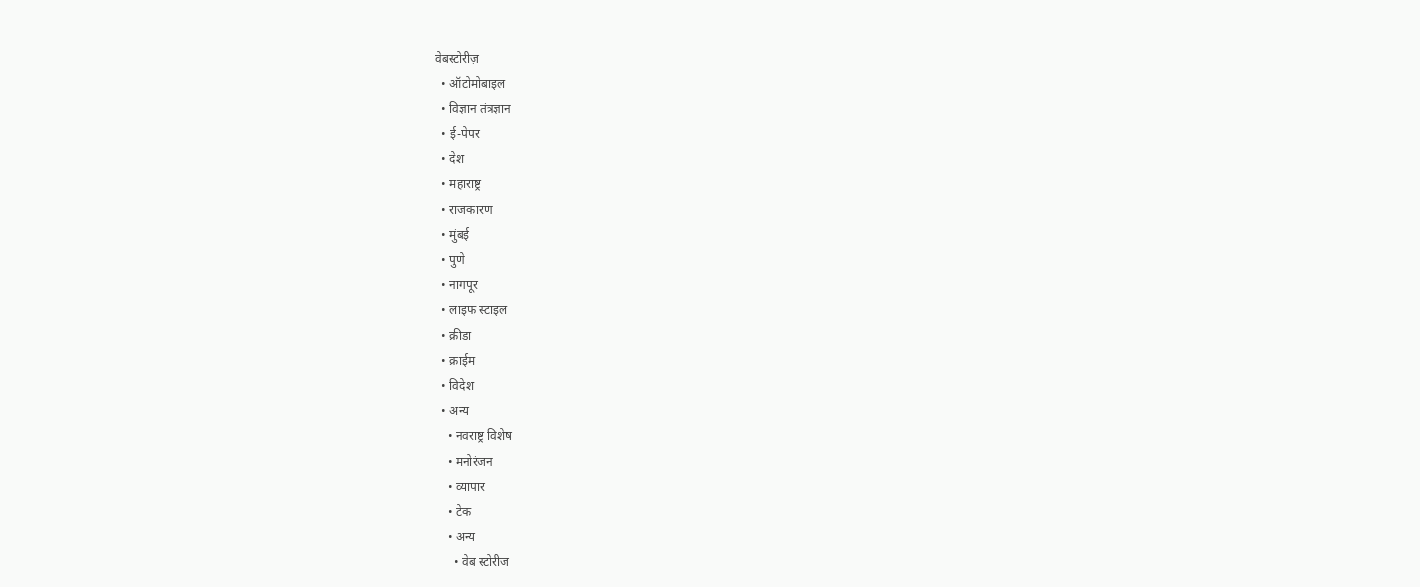वेबस्टोरीज़
  • ऑटोमोबाइल
  • विज्ञान तंत्रज्ञान
  • ई-पेपर
  • देश
  • महाराष्ट्र
  • राजकारण
  • मुंबई
  • पुणे
  • नागपूर
  • लाइफ स्टाइल
  • क्रीडा
  • क्राईम
  • विदेश
  • अन्य
    • नवराष्ट्र विशेष
    • मनोरंजन
    • व्यापार
    • टेक
    • अन्य
      • वेब स्टोरीज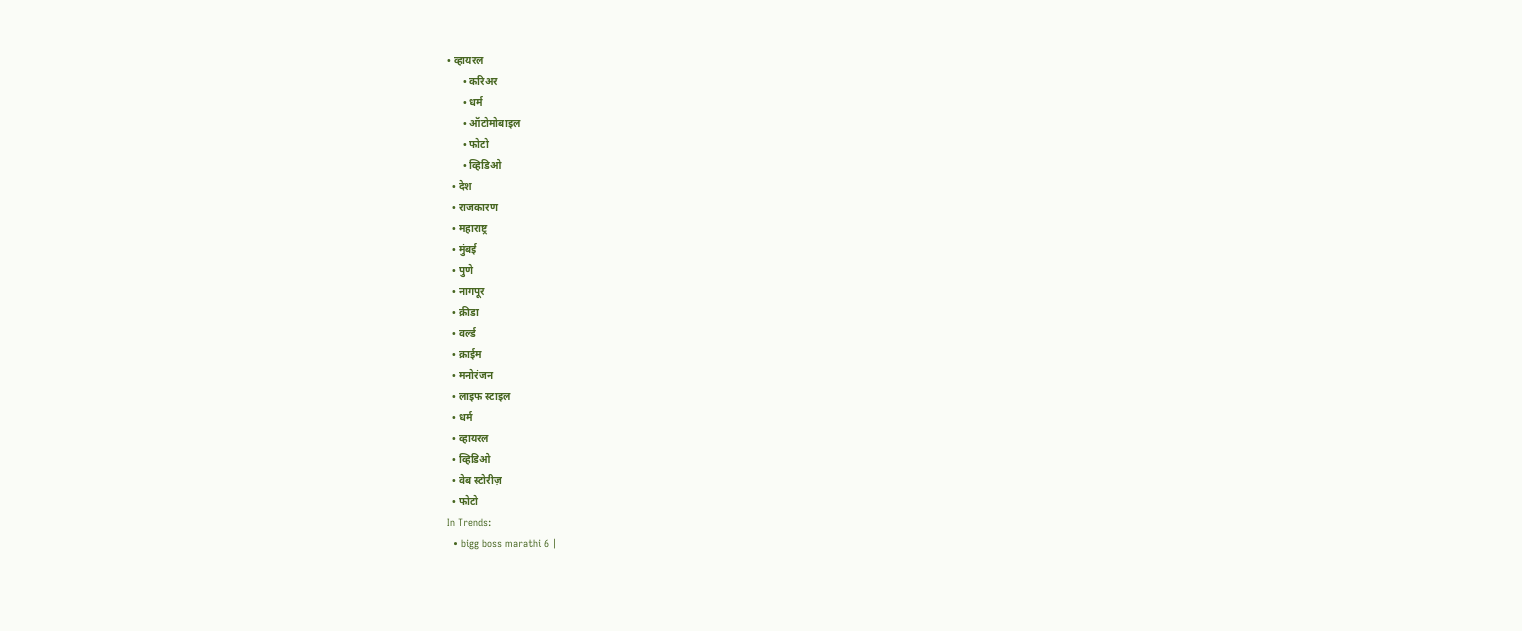• व्हायरल
      • करिअर
      • धर्म
      • ऑटोमोबाइल
      • फोटो
      • व्हिडिओ
  • देश
  • राजकारण
  • महाराष्ट्र
  • मुंबई
  • पुणे
  • नागपूर
  • क्रीडा
  • वर्ल्ड
  • क्राईम
  • मनोरंजन
  • लाइफ स्टाइल
  • धर्म
  • व्हायरल
  • व्हिडिओ
  • वेब स्टोरीज़
  • फोटो
In Trends:
  • bigg boss marathi 6 |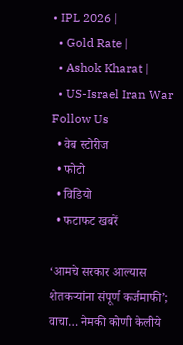• IPL 2026 |
  • Gold Rate |
  • Ashok Kharat |
  • US-Israel Iran War
Follow Us
  • वेब स्टोरीज
  • फोटो
  • विडियो
  • फटाफट खबरें

‘आमचे सरकार आल्यास शेतकऱ्यांना संपूर्ण कर्जमाफी’; वाचा… नेमकी कोणी केलीये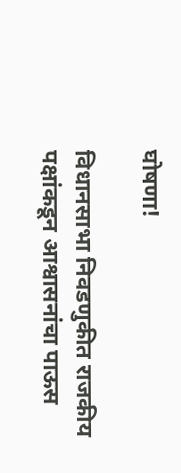घोषणा!

विधानसाभा निवडणुकीत राजकीय पक्षांकडून आश्वासनांचा पाऊस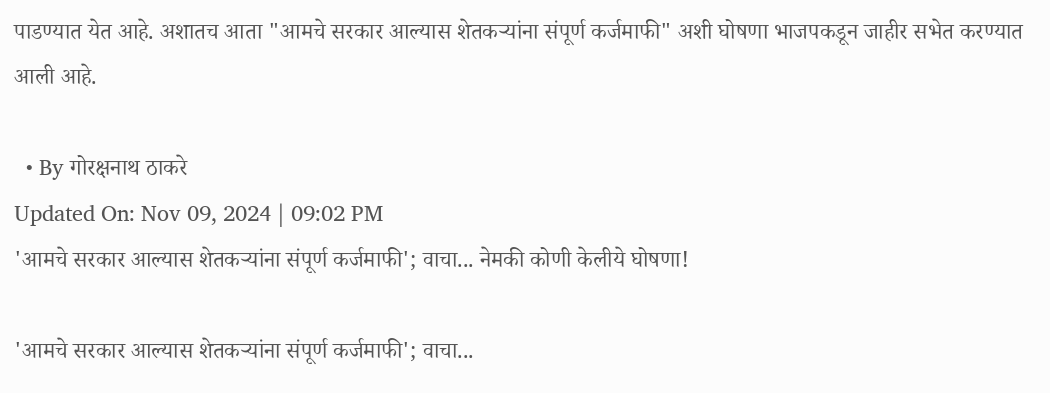पाडण्यात येत आहे. अशातच आता "आमचे सरकार आल्यास शेतकऱ्यांना संपूर्ण कर्जमाफी" अशी घोषणा भाजपकडून जाहीर सभेत करण्यात आली आहे.

  • By गोरक्षनाथ ठाकरे
Updated On: Nov 09, 2024 | 09:02 PM
'आमचे सरकार आल्यास शेतकऱ्यांना संपूर्ण कर्जमाफी'; वाचा... नेमकी कोणी केलीये घोषणा!

'आमचे सरकार आल्यास शेतकऱ्यांना संपूर्ण कर्जमाफी'; वाचा...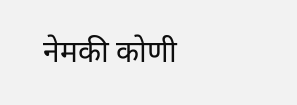नेमकी कोणी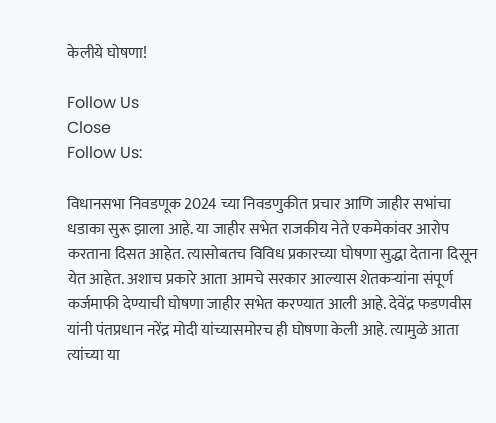केलीये घोषणा!

Follow Us
Close
Follow Us:

विधानसभा निवडणूक 2024 च्या निवडणुकीत प्रचार आणि जाहीर सभांचा धडाका सुरू झाला आहे. या जाहीर सभेत राजकीय नेते एकमेकांवर आरोप करताना दिसत आहेत. त्यासोबतच विविध प्रकारच्या घोषणा सुद्धा देताना दिसून येत आहेत. अशाच प्रकारे आता आमचे सरकार आल्यास शेतकऱ्यांना संपूर्ण कर्जमाफी देण्याची घोषणा जाहीर सभेत करण्यात आली आहे. देवेंद्र फडणवीस यांनी पंतप्रधान नरेंद्र मोदी यांच्यासमोरच ही घोषणा केली आहे. त्यामुळे आता त्यांच्या या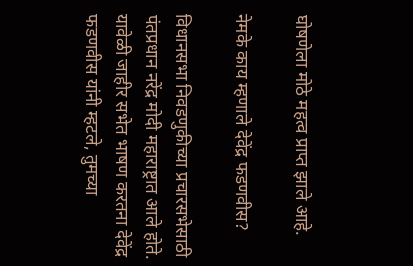घोषणेला मोठे महत्व प्राप्त झाले आहे.

नेमके काय म्हणाले देवेंद्र फडणवीस?

विधानसभा निवडणुकीच्या प्रचारसभेसाठी पंतप्रधान नरेंद्र मोदी महाराष्ट्रात आले होते. यावेळी जाहीर सभेत भाषण करतना देवेंद्र फडणवीस यांनी म्हटले, तुमच्या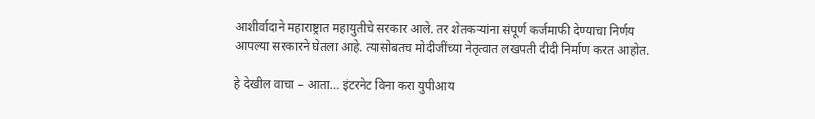आशीर्वादाने महाराष्ट्रात महायुतीचे सरकार आले. तर शेतकऱ्यांना संपूर्ण कर्जमाफी देण्याचा निर्णय आपल्या सरकारने घेतला आहे. त्यासोबतच मोदीजींच्या नेतृत्वात लखपती दीदी निर्माण करत आहोत.

हे देखील वाचा – आता… इंटरनेट विना करा युपीआय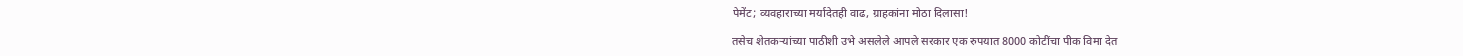पेमेंट; व्यवहाराच्या मर्यादेतही वाढ, ग्राहकांना मोठा दिलासा!

तसेच शेतकऱ्यांच्या पाठीशी उभे असलेले आपले सरकार एक रुपयात 8000 कोटींचा पीक विमा देत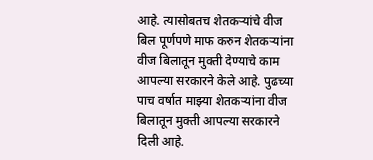आहे. त्यासोबतच शेतकऱ्यांचे वीज बिल पूर्णपणे माफ करुन शेतकऱ्यांना वीज बिलातून मुक्ती देण्याचे काम आपल्या सरकारने केले आहे. पुढच्या पाच वर्षात माझ्या शेतकऱ्यांना वीज बिलातून मुक्ती आपल्या सरकारने दिली आहे.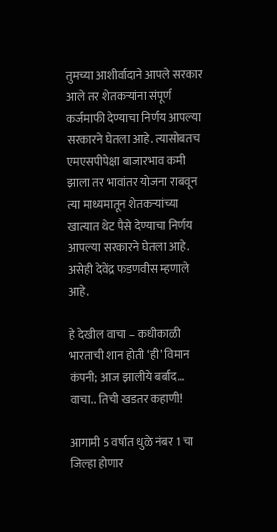तुमच्या आशीर्वादाने आपले सरकार आले तर शेतकऱ्यांना संपूर्ण कर्जमाफी देण्याचा निर्णय आपल्या सरकारने घेतला आहे. त्यासोबतच एमएसपीपेक्षा बाजारभाव कमी झाला तर भावांतर योजना राबवून त्या माध्यमातून शेतकऱ्यांच्या खात्यात थेट पैसे देण्याचा निर्णय आपल्या सरकारने घेतला आहे. असेही देवेंद्र फडणवीस म्हणाले आहे.

हे देखील वाचा – कधीकाळी भारताची शान होती ‘ही’ विमान कंपनी; आज झालीये बर्बाद… वाचा.. तिची खडतर कहाणी!

आगामी 5 वर्षात धुळे नंबर 1 चा जिल्हा होणार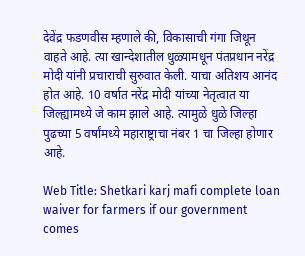देवेंद्र फडणवीस म्हणाले की, विकासाची गंगा जिथून वाहते आहे. त्या खान्देशातील धुळ्यामधून पंतप्रधान नरेंद्र मोदी यांनी प्रचाराची सुरुवात केली. याचा अतिशय आनंद होत आहे. 10 वर्षात नरेंद्र मोदी यांच्या नेतृत्वात या जिल्ह्यामध्ये जे काम झाले आहे. त्यामुळे धुळे जिल्हा पुढच्या 5 वर्षांमध्ये महाराष्ट्राचा नंबर 1 चा जिल्हा होणार आहे.

Web Title: Shetkari karj mafi complete loan waiver for farmers if our government comes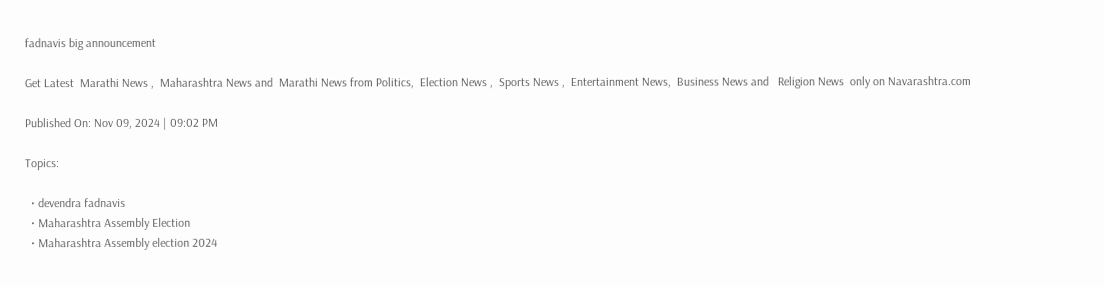fadnavis big announcement

Get Latest  Marathi News ,  Maharashtra News and  Marathi News from Politics,  Election News ,  Sports News ,  Entertainment News,  Business News and   Religion News  only on Navarashtra.com

Published On: Nov 09, 2024 | 09:02 PM

Topics:

  • devendra fadnavis
  • Maharashtra Assembly Election
  • Maharashtra Assembly election 2024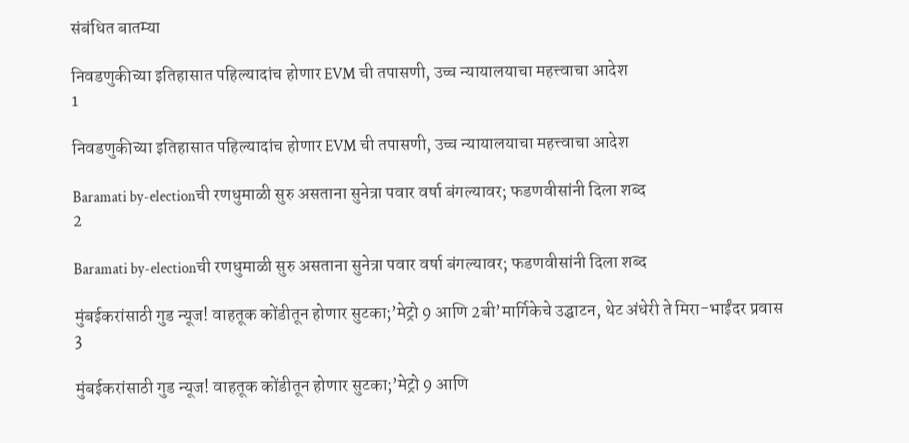संबंधित बातम्या

निवडणुकीच्या इतिहासात पहिल्यादांच होणार EVM ची तपासणी, उच्च न्यायालयाचा महत्त्वाचा आदेश
1

निवडणुकीच्या इतिहासात पहिल्यादांच होणार EVM ची तपासणी, उच्च न्यायालयाचा महत्त्वाचा आदेश

Baramati by-electionची रणधुमाळी सुरु असताना सुनेत्रा पवार वर्षा बंगल्यावर; फडणवीसांनी दिला शब्द
2

Baramati by-electionची रणधुमाळी सुरु असताना सुनेत्रा पवार वर्षा बंगल्यावर; फडणवीसांनी दिला शब्द

मुंबईकरांसाठी गुड न्यूज! वाहतूक कोंडीतून होणार सुटका;’मेट्रो 9 आणि 2बी’मार्गिकेचे उद्घाटन, थेट अंधेरी ते मिरा-भाईंदर प्रवास
3

मुंबईकरांसाठी गुड न्यूज! वाहतूक कोंडीतून होणार सुटका;’मेट्रो 9 आणि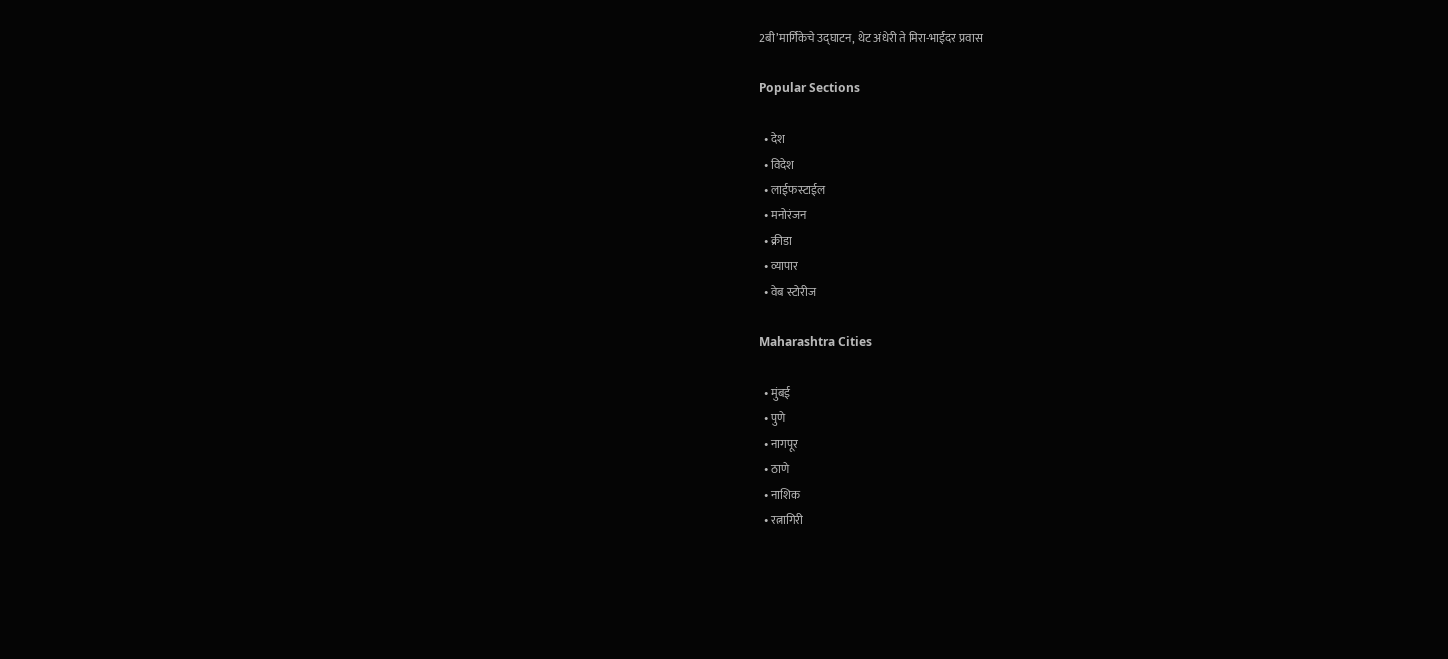2बी’मार्गिकेचे उद्घाटन, थेट अंधेरी ते मिरा-भाईंदर प्रवास

Popular Sections

  • देश
  • विदेश
  • लाईफस्टाईल
  • मनोरंजन
  • क्रीडा
  • व्यापार
  • वेब स्टोरीज

Maharashtra Cities

  • मुंबई
  • पुणे
  • नागपूर
  • ठाणे
  • नाशिक
  • रत्नागिरी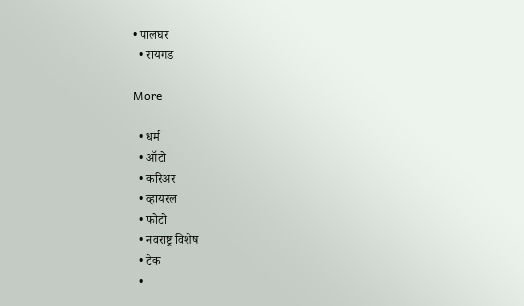• पालघर
  • रायगड

More

  • धर्म
  • ऑटो
  • करिअर
  • व्हायरल
  • फोटो
  • नवराष्ट्र विशेष
  • टेक
  •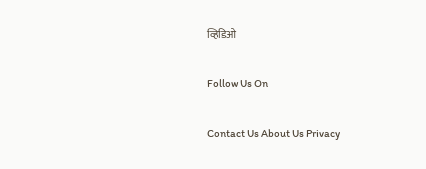व्हिडिओ

Follow Us On

Contact Us About Us Privacy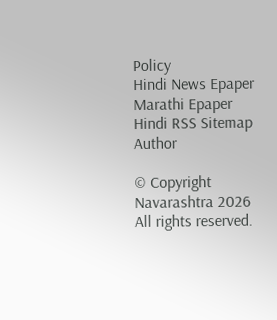Policy
Hindi News Epaper Marathi Epaper Hindi RSS Sitemap Author

© Copyright Navarashtra 2026 All rights reserved.